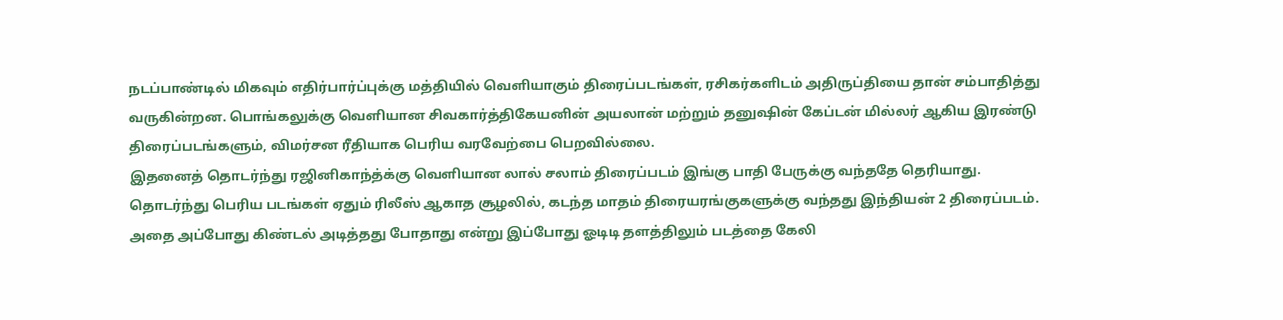நடப்பாண்டில் மிகவும் எதிர்பார்ப்புக்கு மத்தியில் வெளியாகும் திரைப்படங்கள், ரசிகர்களிடம் அதிருப்தியை தான் சம்பாதித்து வருகின்றன. பொங்கலுக்கு வெளியான சிவகார்த்திகேயனின் அயலான் மற்றும் தனுஷின் கேப்டன் மில்லர் ஆகிய இரண்டு திரைப்படங்களும், விமர்சன ரீதியாக பெரிய வரவேற்பை பெறவில்லை.
இதனைத் தொடர்ந்து ரஜினிகாந்த்க்கு வெளியான லால் சலாம் திரைப்படம் இங்கு பாதி பேருக்கு வந்ததே தெரியாது. தொடர்ந்து பெரிய படங்கள் ஏதும் ரிலீஸ் ஆகாத சூழலில், கடந்த மாதம் திரையரங்குகளுக்கு வந்தது இந்தியன் 2 திரைப்படம். அதை அப்போது கிண்டல் அடித்தது போதாது என்று இப்போது ஓடிடி தளத்திலும் படத்தை கேலி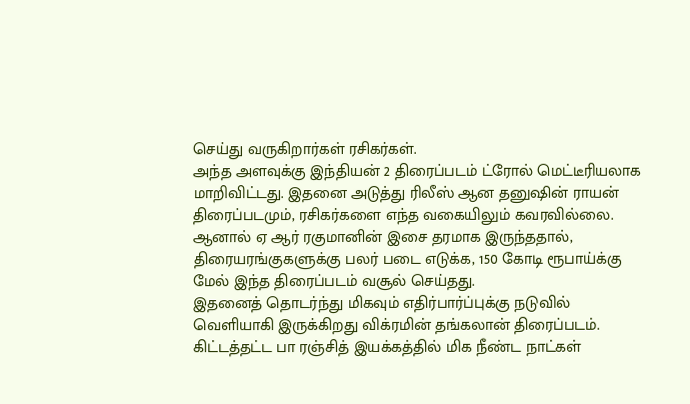செய்து வருகிறார்கள் ரசிகர்கள்.
அந்த அளவுக்கு இந்தியன் 2 திரைப்படம் ட்ரோல் மெட்டீரியலாக மாறிவிட்டது. இதனை அடுத்து ரிலீஸ் ஆன தனுஷின் ராயன் திரைப்படமும், ரசிகர்களை எந்த வகையிலும் கவரவில்லை. ஆனால் ஏ ஆர் ரகுமானின் இசை தரமாக இருந்ததால், திரையரங்குகளுக்கு பலர் படை எடுக்க, 150 கோடி ரூபாய்க்கு மேல் இந்த திரைப்படம் வசூல் செய்தது.
இதனைத் தொடர்ந்து மிகவும் எதிர்பார்ப்புக்கு நடுவில் வெளியாகி இருக்கிறது விக்ரமின் தங்கலான் திரைப்படம். கிட்டத்தட்ட பா ரஞ்சித் இயக்கத்தில் மிக நீண்ட நாட்கள்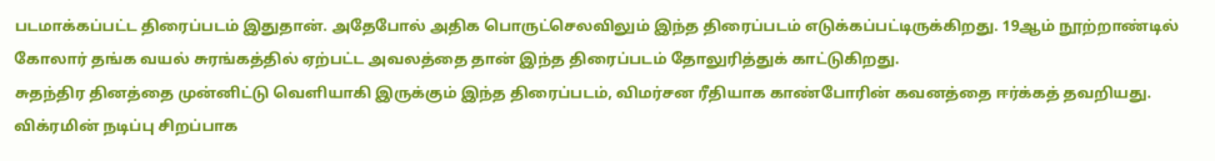படமாக்கப்பட்ட திரைப்படம் இதுதான். அதேபோல் அதிக பொருட்செலவிலும் இந்த திரைப்படம் எடுக்கப்பட்டிருக்கிறது. 19ஆம் நூற்றாண்டில் கோலார் தங்க வயல் சுரங்கத்தில் ஏற்பட்ட அவலத்தை தான் இந்த திரைப்படம் தோலுரித்துக் காட்டுகிறது.
சுதந்திர தினத்தை முன்னிட்டு வெளியாகி இருக்கும் இந்த திரைப்படம், விமர்சன ரீதியாக காண்போரின் கவனத்தை ஈர்க்கத் தவறியது. விக்ரமின் நடிப்பு சிறப்பாக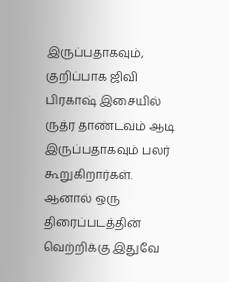இருப்பதாகவும், குறிப்பாக ஜிவி பிரகாஷ் இசையில் ருத்ர தாண்டவம் ஆடி இருப்பதாகவும் பலர் கூறுகிறார்கள். ஆனால் ஒரு திரைப்படத்தின் வெற்றிக்கு இதுவே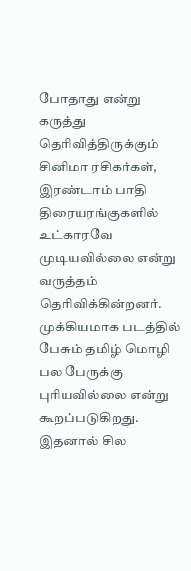போதாது என்று கருத்து தெரிவித்திருக்கும் சினிமா ரசிகர்கள், இரண்டாம் பாதி திரையரங்குகளில் உட்காரவே முடியவில்லை என்று வருத்தம் தெரிவிக்கின்றனர்.
முக்கியமாக படத்தில் பேசும் தமிழ் மொழி பல பேருக்கு புரியவில்லை என்று கூறப்படுகிறது. இதனால் சில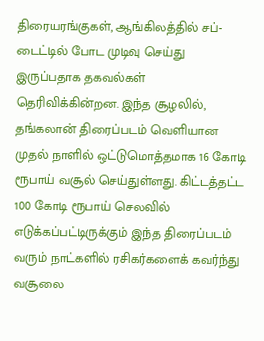திரையரங்குகள், ஆங்கிலத்தில் சப்-டைட்டில் போட முடிவு செய்து இருப்பதாக தகவல்கள் தெரிவிக்கின்றன. இந்த சூழலில், தங்கலான் திரைப்படம் வெளியான முதல் நாளில் ஒட்டுமொத்தமாக 16 கோடி ரூபாய் வசூல் செய்துள்ளது. கிட்டத்தட்ட 100 கோடி ரூபாய் செலவில் எடுக்கப்பட்டிருக்கும் இந்த திரைப்படம் வரும் நாட்களில் ரசிகர்களைக் கவர்ந்து வசூலை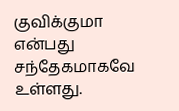குவிக்குமா என்பது சந்தேகமாகவே உள்ளது.